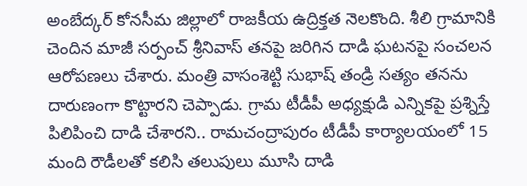అంబేద్కర్ కోనసీమ జిల్లాలో రాజకీయ ఉద్రిక్తత నెలకొంది. శీలి గ్రామానికి చెందిన మాజీ సర్పంచ్ శ్రీనివాస్ తనపై జరిగిన దాడి ఘటనపై సంచలన ఆరోపణలు చేశారు. మంత్రి వాసంశెట్టి సుభాష్ తండ్రి సత్యం తనను దారుణంగా కొట్టారని చెప్పాడు. గ్రామ టీడీపీ అధ్యక్షుడి ఎన్నికపై ప్రశ్నిస్తే పిలిపించి దాడి చేశారని.. రామచంద్రాపురం టీడీపీ కార్యాలయంలో 15 మంది రౌడీలతో కలిసి తలుపులు మూసి దాడి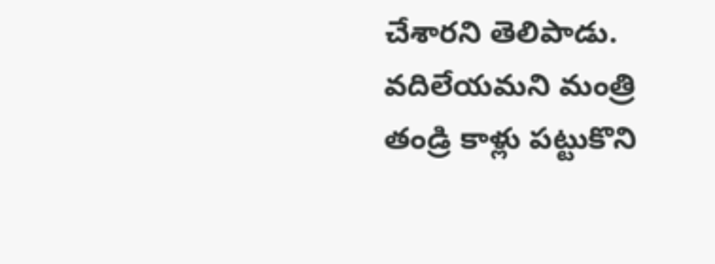చేశారని తెలిపాడు. వదిలేయమని మంత్రి తండ్రి కాళ్లు పట్టుకొని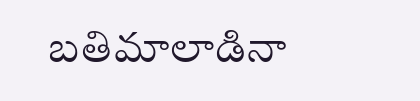బతిమాలాడినా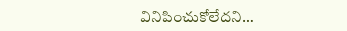వినిపించుకోలేదని…